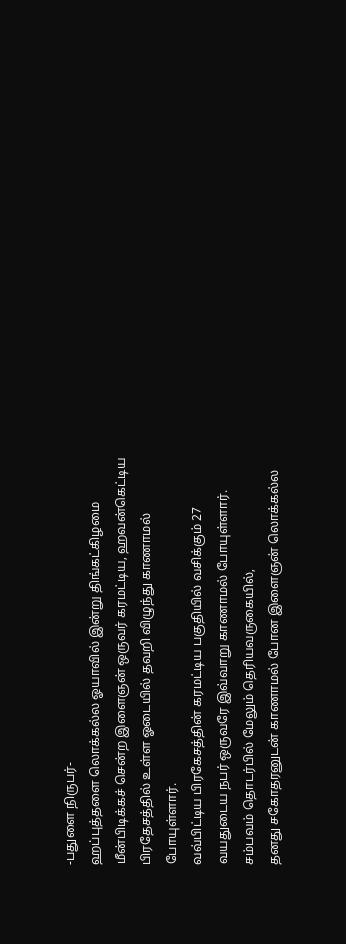-பதுளை நிருபர்-
ஹப்புத்தளை லொக்கல்ல ஓயாவில் இன்று திங்கட்கிழமை மீன்பிடிக்கச் சென்ற இளைஞன் ஒருவர் கரமட்டிய, ஹவன்கெட்டிய பிரதேசத்தில் உள்ள ஓடையில் தவறி விழுந்து காணாமல் போயுள்ளார்.
வவ்பிட்டிய பிரகேசத்தின் கரமட்டிய பகுதியில் வசிக்கும் 27 வயதுடைய நபர் ஒருவரே இவ்வாறு காணாமல் போயுள்ளார்.
சம்பவம் தொடர்பில் மேலும் தெரியவருகையில்,
தனது சகோதரனுடன் காணாமல் போன இளைஞன் லொக்கல்ல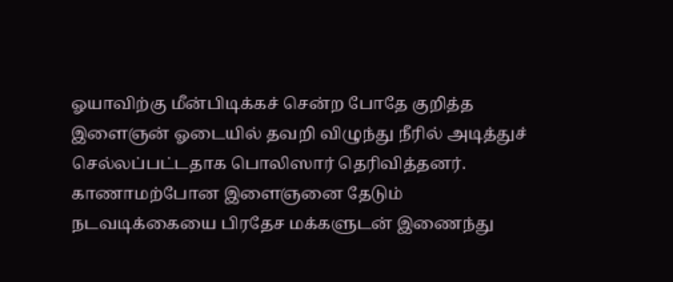ஓயாவிற்கு மீன்பிடிக்கச் சென்ற போதே குறித்த இளைஞன் ஓடையில் தவறி விழுந்து நீரில் அடித்துச் செல்லப்பட்டதாக பொலிஸார் தெரிவித்தனர்.
காணாமற்போன இளைஞனை தேடும் நடவடிக்கையை பிரதேச மக்களுடன் இணைந்து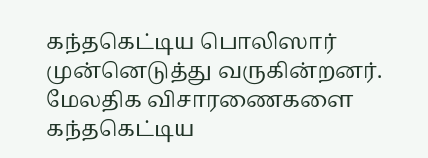கந்தகெட்டிய பொலிஸார் முன்னெடுத்து வருகின்றனர்.
மேலதிக விசாரணைகளை கந்தகெட்டிய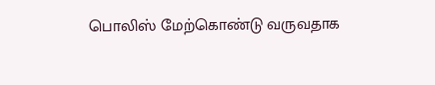பொலிஸ் மேற்கொண்டு வருவதாக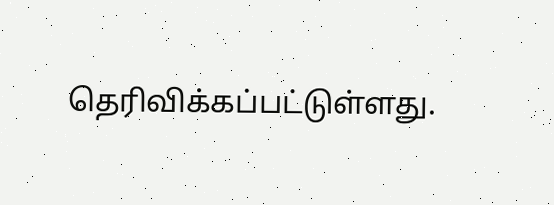தெரிவிக்கப்பட்டுள்ளது.